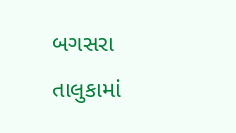બગસરા તાલુકામાં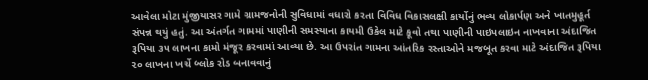આવેલા મોટા મુંજીયાસર ગામે ગ્રામજનોની સુવિધામાં વધારો કરતા વિવિધ વિકાસલક્ષી કાર્યોનું ભવ્ય લોકાર્પણ અને ખાતમુહૂર્ત સંપન્ન થયું હતું. આ અંતર્ગત ગામમાં પાણીની સમસ્યાના કાયમી ઉકેલ માટે કૂવો તથા પાણીની પાઇપલાઇન નાખવાના અંદાજિત રૂપિયા ૩૫ લાખના કામો મંજૂર કરવામાં આવ્યા છે. આ ઉપરાંત ગામના આંતરિક રસ્તાઓને મજબૂત કરવા માટે અંદાજિત રૂપિયા ૨૦ લાખના ખર્ચે બ્લોક રોડ બનાવવાનું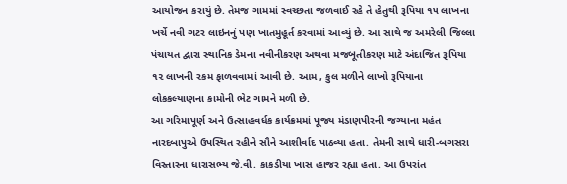આયોજન કરાયું છે. તેમજ ગામમાં સ્વચ્છતા જળવાઈ રહે તે હેતુથી રૂપિયા ૧૫ લાખના ખર્ચે નવી ગટર લાઇનનું પણ ખાતમુહૂર્ત કરવામાં આવ્યું છે. આ સાથે જ અમરેલી જિલ્લા પંચાયત દ્વારા સ્થાનિક ડેમના નવીનીકરણ અથવા મજબૂતીકરણ માટે અંદાજિત રૂપિયા ૧૨ લાખની રકમ ફાળવવામાં આવી છે. આમ, કુલ મળીને લાખો રૂપિયાના લોકકલ્યાણના કામોની ભેટ ગામને મળી છે.
આ ગરિમાપૂર્ણ અને ઉત્સાહવર્ધક કાર્યક્રમમાં પૂજ્ય મંડાણપીરની જગ્યાના મહંત નારદબાપુએ ઉપસ્થિત રહીને સૌને આશીર્વાદ પાઠવ્યા હતા. તેમની સાથે ધારી-બગસરા વિસ્તારના ધારાસભ્ય જે.વી. કાકડીયા ખાસ હાજર રહ્યા હતા. આ ઉપરાંત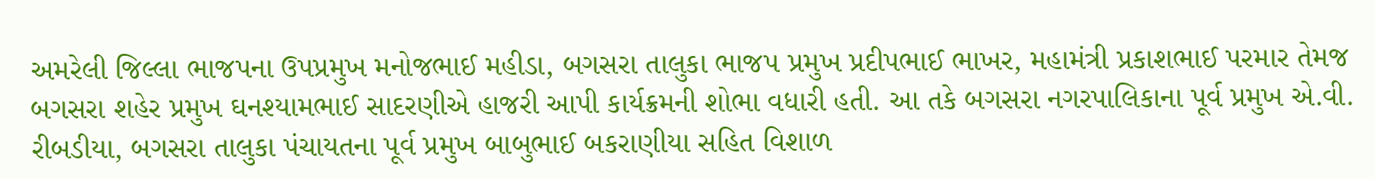અમરેલી જિલ્લા ભાજપના ઉપપ્રમુખ મનોજભાઈ મહીડા, બગસરા તાલુકા ભાજપ પ્રમુખ પ્રદીપભાઈ ભાખર, મહામંત્રી પ્રકાશભાઈ પરમાર તેમજ બગસરા શહેર પ્રમુખ ઘનશ્યામભાઈ સાદરણીએ હાજરી આપી કાર્યક્રમની શોભા વધારી હતી. આ તકે બગસરા નગરપાલિકાના પૂર્વ પ્રમુખ એ.વી. રીબડીયા, બગસરા તાલુકા પંચાયતના પૂર્વ પ્રમુખ બાબુભાઈ બકરાણીયા સહિત વિશાળ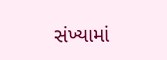સંખ્યામાં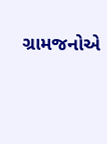ગ્રામજનોએ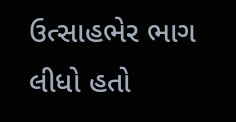ઉત્સાહભેર ભાગ લીધો હતો